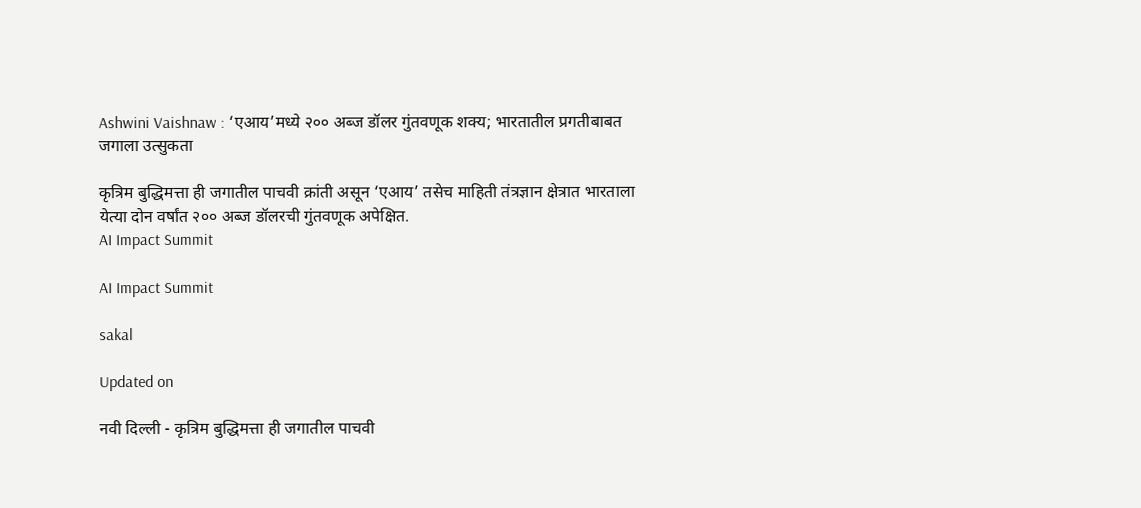Ashwini Vaishnaw : ‘एआय’मध्ये २०० अब्ज डॉलर गुंतवणूक शक्य; भारतातील प्रगतीबाबत जगाला उत्सुकता

कृत्रिम बुद्धिमत्ता ही जगातील पाचवी क्रांती असून ‘एआय’ तसेच माहिती तंत्रज्ञान क्षेत्रात भारताला येत्या दोन वर्षांत २०० अब्ज डॉलरची गुंतवणूक अपेक्षित.
AI Impact Summit

AI Impact Summit

sakal

Updated on

नवी दिल्ली - कृत्रिम बुद्धिमत्ता ही जगातील पाचवी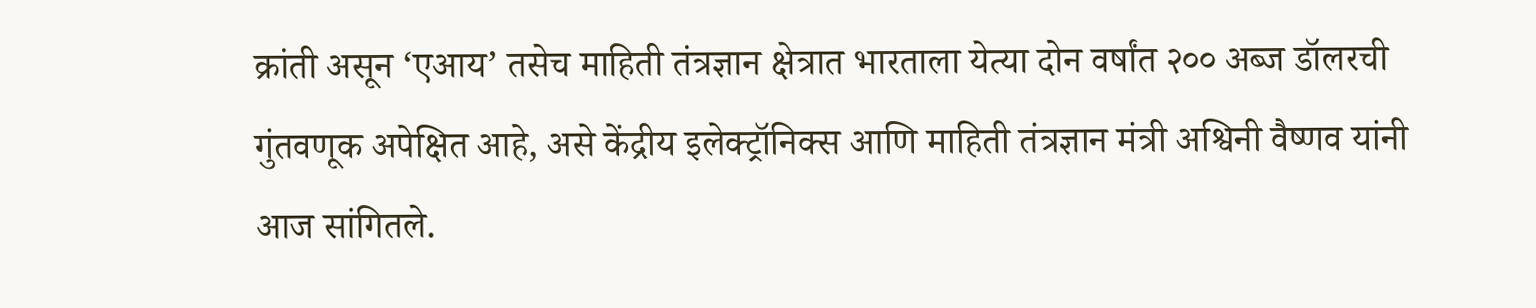क्रांती असून ‘एआय’ तसेच माहिती तंत्रज्ञान क्षेत्रात भारताला येत्या दोन वर्षांत २०० अब्ज डॉलरची गुंतवणूक अपेक्षित आहे, असे केंद्रीय इलेक्ट्रॉनिक्स आणि माहिती तंत्रज्ञान मंत्री अश्विनी वैष्णव यांनी आज सांगितले.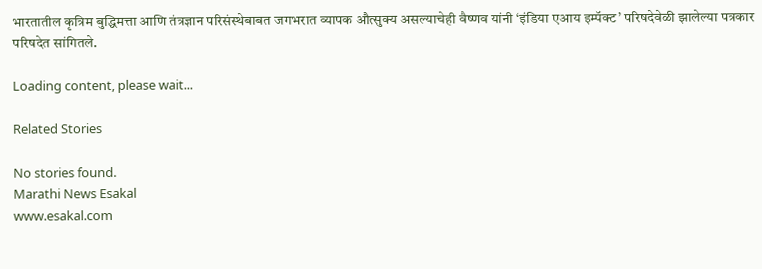भारतातील कृत्रिम बुद्धिमत्ता आणि तंत्रज्ञान परिसंस्थेबाबत जगभरात व्यापक औत्सुक्य असल्याचेही वैष्णव यांनी ‘इंडिया एआय इम्पॅक्ट’ परिषदेवेळी झालेल्या पत्रकार परिषदेत सांगितले.

Loading content, please wait...

Related Stories

No stories found.
Marathi News Esakal
www.esakal.com